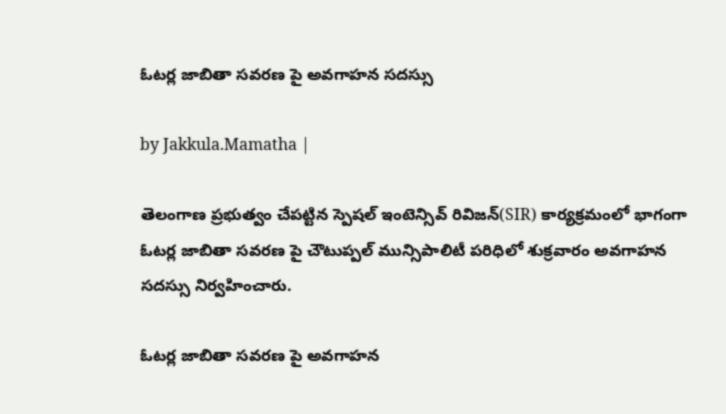ఓటర్ల జాబితా సవరణ పై అవగాహన సదస్సు

by Jakkula.Mamatha |

తెలంగాణ ప్రభుత్వం చేపట్టిన స్పెషల్ ఇంటెన్సివ్ రివిజన్(SIR) కార్యక్రమంలో భాగంగా ఓటర్ల జాబితా సవరణ పై చౌటుప్పల్ మున్సిపాలిటీ పరిధిలో శుక్రవారం అవగాహన సదస్సు నిర్వహించారు.

ఓటర్ల జాబితా సవరణ పై అవగాహన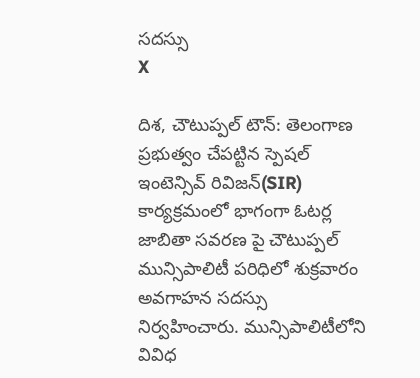సదస్సు
X

దిశ, చౌటుప్పల్ టౌన్: తెలంగాణ ప్రభుత్వం చేపట్టిన స్పెషల్ ఇంటెన్సివ్ రివిజన్(SIR) కార్యక్రమంలో భాగంగా ఓటర్ల జాబితా సవరణ పై చౌటుప్పల్ మున్సిపాలిటీ పరిధిలో శుక్రవారం అవగాహన సదస్సు నిర్వహించారు. మున్సిపాలిటీలోని వివిధ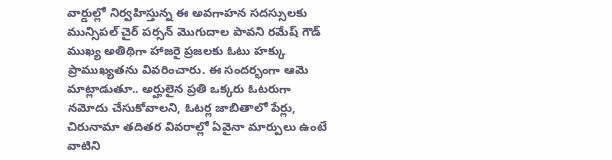వార్డుల్లో నిర్వహిస్తున్న ఈ అవగాహన సదస్సులకు మున్సిపల్ చైర్ పర్సన్ మొగుదాల పావని రమేష్ గౌడ్ ముఖ్య అతిథిగా హాజరై ప్రజలకు ఓటు హక్కు ప్రాముఖ్యతను వివరించారు. ఈ సందర్భంగా ఆమె మాట్లాడుతూ.. అర్హులైన ప్రతి ఒక్కరు ఓటరుగా నమోదు చేసుకోవాలని, ఓటర్ల జాబితాలో పేర్లు, చిరునామా తదితర వివరాల్లో ఏవైనా మార్పులు ఉంటే వాటిని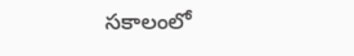సకాలంలో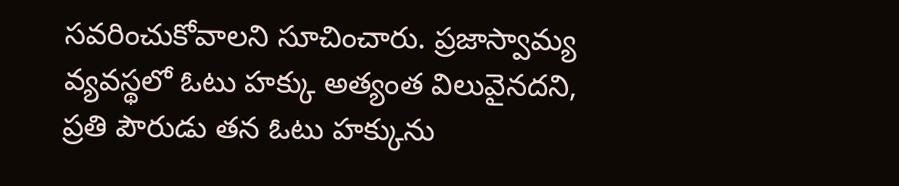సవరించుకోవాలని సూచించారు. ప్రజాస్వామ్య వ్యవస్థలో ఓటు హక్కు అత్యంత విలువైనదని, ప్రతి పౌరుడు తన ఓటు హక్కును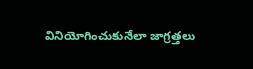వినియోగించుకునేలా జాగ్రత్తలు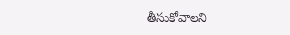తీసుకోవాలని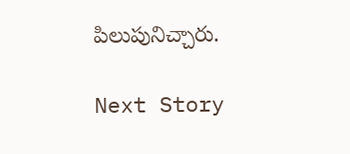పిలుపునిచ్చారు.

Next Story